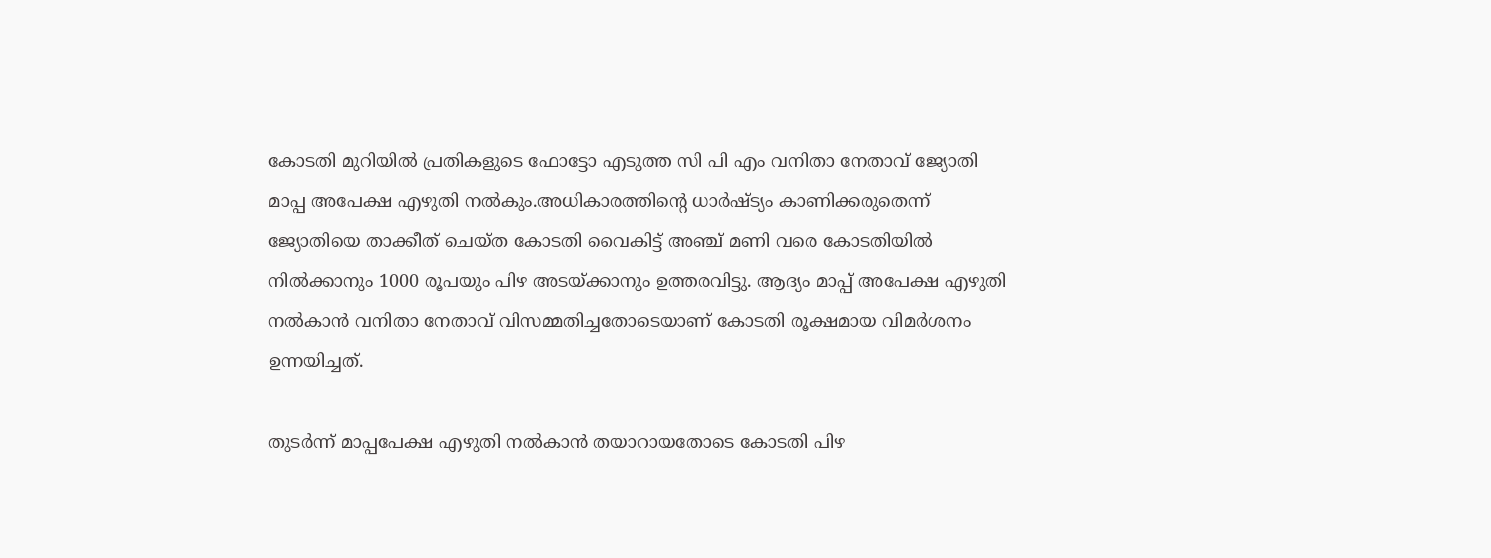കോടതി മുറിയില്‍ പ്രതികളുടെ ഫോട്ടോ എടുത്ത സി പി എം വനിതാ നേതാവ് ജ്യോതി മാപ്പ അപേക്ഷ എഴുതി നല്‍കും.അധികാരത്തിന്റെ ധാര്‍ഷ്ട്യം കാണിക്കരുതെന്ന് ജ്യോതിയെ താക്കീത് ചെയ്ത കോടതി വൈകിട്ട് അഞ്ച് മണി വരെ കോടതിയില്‍ നില്‍ക്കാനും 1000 രൂപയും പിഴ അടയ്‌ക്കാനും ഉത്തരവിട്ടു. ആദ്യം മാപ്പ് അപേക്ഷ എഴുതി നല്‍കാന്‍ വനിതാ നേതാവ് വിസമ്മതിച്ചതോടെയാണ് കോടതി രൂക്ഷമായ വിമര്‍ശനം ഉന്നയിച്ചത്.

തുടര്‍ന്ന് മാപ്പപേക്ഷ എഴുതി നല്‍കാന്‍ തയാറായതോടെ കോടതി പിഴ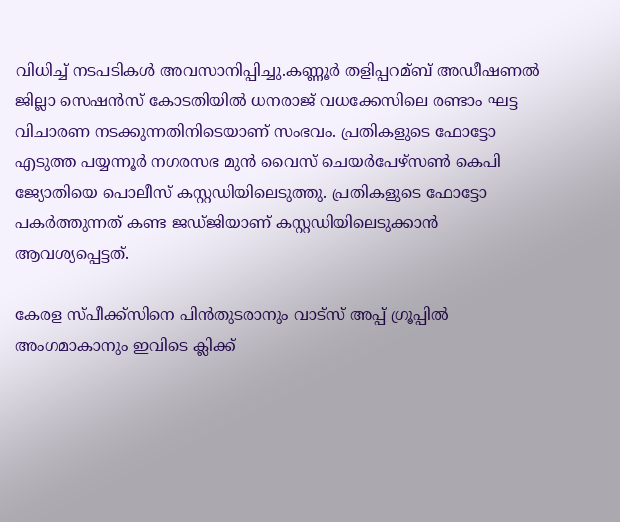വിധിച്ച്‌ നടപടികള്‍ അവസാനിപ്പിച്ചു.കണ്ണൂര്‍ തളിപ്പറമ്ബ് അഡീഷണല്‍ ജില്ലാ സെഷന്‍സ് കോടതിയില്‍ ധനരാജ് വധക്കേസിലെ രണ്ടാം ഘട്ട വിചാരണ നടക്കുന്നതിനിടെയാണ് സംഭവം. പ്രതികളുടെ ഫോട്ടോ എടുത്ത പയ്യന്നൂര്‍ നഗരസഭ മുന്‍ വൈസ് ചെയര്‍പേഴ്‌സണ്‍ കെപി ജ്യോതിയെ പൊലീസ് കസ്റ്റഡിയിലെടുത്തു. പ്രതികളുടെ ഫോട്ടോ പകര്‍ത്തുന്നത് കണ്ട ജഡ്ജിയാണ് കസ്റ്റഡിയിലെടുക്കാന്‍ ആവശ്യപ്പെട്ടത്.

കേരള സ്പീക്ക്സിനെ പിൻതുടരാനും വാട്സ് അപ്പ് ഗ്രൂപ്പിൽ അംഗമാകാനും ഇവിടെ ക്ലിക്ക്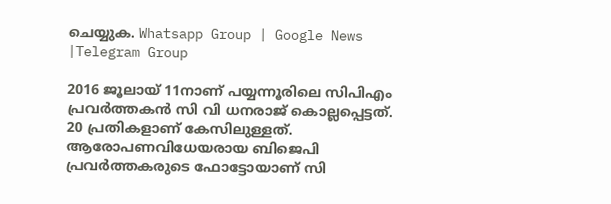ചെയ്യുക. Whatsapp Group | Google News |Telegram Group

2016 ജൂലായ് 11നാണ് പയ്യന്നൂരിലെ സിപിഎം പ്രവര്‍ത്തകന്‍ സി വി ധനരാജ് കൊല്ലപ്പെട്ടത്. 20 പ്രതികളാണ് കേസിലുള്ളത്. ആരോപണവിധേയരായ ബിജെപി പ്രവര്‍ത്തകരുടെ ഫോട്ടോയാണ് സി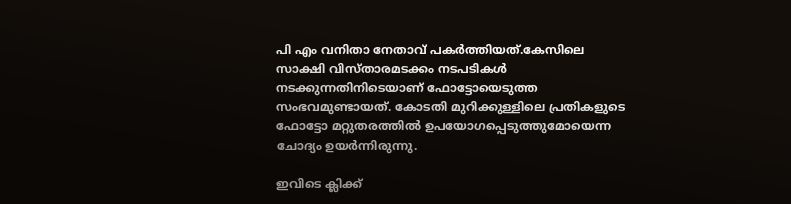പി എം വനിതാ നേതാവ് പകര്‍ത്തിയത്.കേസിലെ സാക്ഷി വിസ്താരമടക്കം നടപടികള്‍ നടക്കുന്നതിനിടെയാണ് ഫോട്ടോയെടുത്ത സംഭവമുണ്ടായത്. കോടതി മുറിക്കുള്ളിലെ പ്രതികളുടെ ഫോട്ടോ മറ്റുതരത്തില്‍ ഉപയോഗപ്പെടുത്തുമോയെന്ന ചോദ്യം ഉയര്‍ന്നിരുന്നു.

ഇവിടെ ക്ലിക്ക്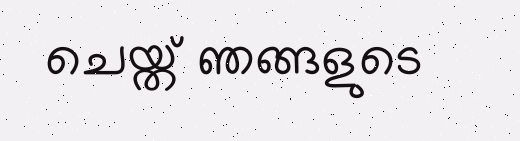ചെയ്ത് ഞങ്ങളുടെ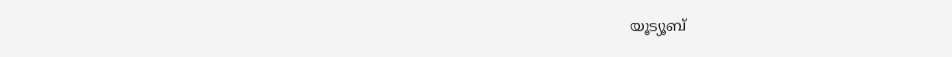യൂട്യൂബ്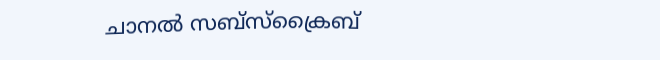ചാനൽ സബ്സ്ക്രൈബ്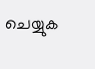ചെയ്യുക